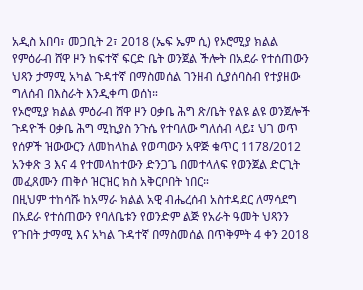አዲስ አበባ፣ መጋቢት 2፣ 2018 (ኤፍ ኤም ሲ) የኦሮሚያ ክልል የምዕራብ ሸዋ ዞን ከፍተኛ ፍርድ ቤት ወንጀል ችሎት በአደራ የተሰጠውን ህጻን ታማሚ አካል ጉዳተኛ በማስመሰል ገንዘብ ሲያሰባስብ የተያዘው ግለሰብ በእስራት እንዲቀጣ ወሰነ።
የኦሮሚያ ክልል ምዕራብ ሸዋ ዞን ዐቃቤ ሕግ ጽ/ቤት የልዩ ልዩ ወንጀሎች ጉዳዮች ዐቃቤ ሕግ ሚኪያስ ንጉሴ የተባለው ግለሰብ ላይ፤ ህገ ወጥ የሰዎች ዝውውርን ለመከላከል የወጣውን አዋጅ ቁጥር 1178/2012 አንቀጽ 3 እና 4 የተመላከተውን ድንጋጌ በመተላለፍ የወንጀል ድርጊት መፈጸሙን ጠቅሶ ዝርዝር ክስ አቅርቦበት ነበር።
በዚህም ተከሳሹ ከአማራ ክልል አዊ ብሔረሰብ አስተዳደር ለማሳደግ በአደራ የተሰጠውን የባለቤቱን የወንድም ልጅ የአራት ዓመት ህጻንን የጉበት ታማሚ እና አካል ጉዳተኛ በማስመሰል በጥቅምት 4 ቀን 2018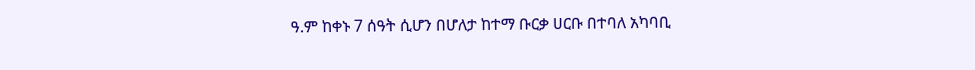ዓ.ም ከቀኑ 7 ሰዓት ሲሆን በሆለታ ከተማ ቡርቃ ሀርቡ በተባለ አካባቢ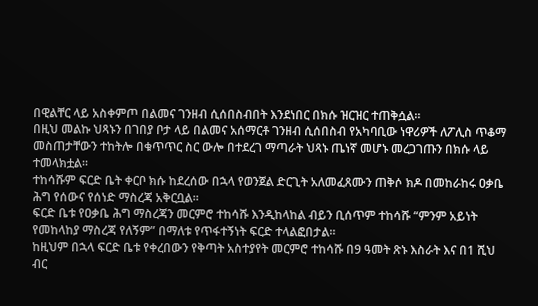በዊልቸር ላይ አስቀምጦ በልመና ገንዘብ ሲሰበስብበት እንደነበር በክሱ ዝርዝር ተጠቅሷል።
በዚህ መልኩ ህጻኑን በገበያ ቦታ ላይ በልመና አሰማርቶ ገንዘብ ሲሰበስብ የአካባቢው ነዋሪዎች ለፖሊስ ጥቆማ መስጠታቸውን ተከትሎ በቁጥጥር ስር ውሎ በተደረገ ማጣራት ህጻኑ ጤነኛ መሆኑ መረጋገጡን በክሱ ላይ ተመላክቷል።
ተከሳሹም ፍርድ ቤት ቀርቦ ክሱ ከደረሰው በኋላ የወንጀል ድርጊት አለመፈጸሙን ጠቅሶ ክዶ በመከራከሩ ዐቃቤ ሕግ የሰውና የሰነድ ማስረጃ አቅርቧል።
ፍርድ ቤቱ የዐቃቤ ሕግ ማስረጃን መርምሮ ተከሳሹ እንዲከላከል ብይን ቢሰጥም ተከሳሹ “ምንም አይነት የመከላከያ ማስረጃ የለኝም” በማለቱ የጥፋተኝነት ፍርድ ተላልፎበታል።
ከዚህም በኋላ ፍርድ ቤቱ የቀረበውን የቅጣት አስተያየት መርምሮ ተከሳሹ በ9 ዓመት ጽኑ እስራት እና በ1 ሺህ ብር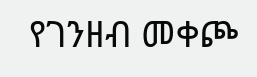የገንዘብ መቀጮ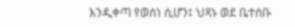እንዲቀጣ የወሰነ ሲሆን፤ ህጻኑ ወደ ቤተሰቡ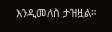እንዲመለስ ታዝዟል።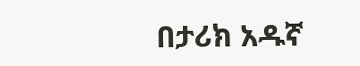በታሪክ አዱኛ